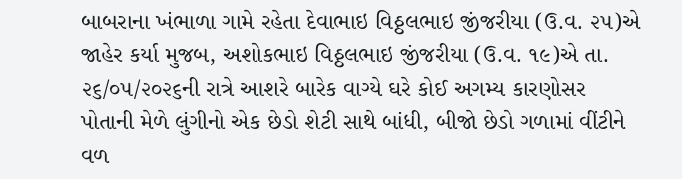બાબરાના ખંભાળા ગામે રહેતા દેવાભાઇ વિઠ્ઠલભાઇ જીંજરીયા (ઉ.વ. ૨૫)એ જાહેર કર્યા મુજબ, અશોકભાઇ વિઠ્ઠલભાઇ જીંજરીયા (ઉ.વ. ૧૯)એ તા. ૨૬/૦૫/૨૦૨૬ની રાત્રે આશરે બારેક વાગ્યે ઘરે કોઈ અગમ્ય કારણોસર પોતાની મેળે લુંગીનો એક છેડો શેટી સાથે બાંધી, બીજો છેડો ગળામાં વીંટીને વળ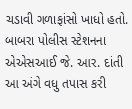ચડાવી ગળાફાંસો ખાધો હતો. બાબરા પોલીસ સ્ટેશનના એએસઆઈ જે. આર. દાંતી આ અંગે વધુ તપાસ કરી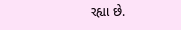રહ્યા છે.